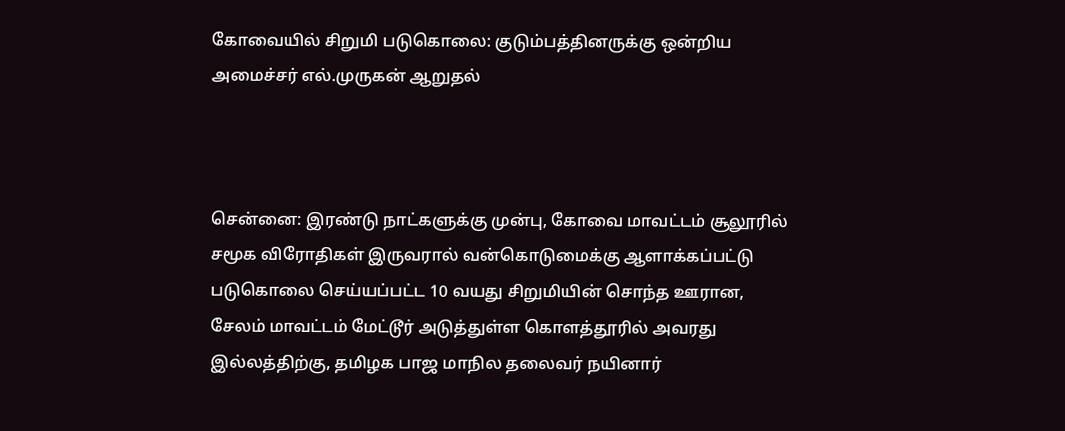கோவையில் சிறுமி படுகொலை: குடும்பத்தினருக்கு ஒன்றிய அமைச்சர் எல்.முருகன் ஆறுதல்



சென்னை: இரண்டு நாட்களுக்கு முன்பு, கோவை மாவட்டம் சூலூரில் சமூக விரோதிகள் இருவரால் வன்கொடுமைக்கு ஆளாக்கப்பட்டு படுகொலை செய்யப்பட்ட 10 வயது சிறுமியின் சொந்த ஊரான, சேலம் மாவட்டம் மேட்டூர் அடுத்துள்ள கொளத்தூரில் அவரது இல்லத்திற்கு, தமிழக பாஜ மாநில தலைவர் நயினார்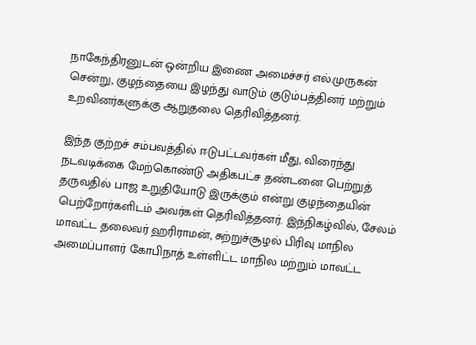நாகேந்திரனுடன் ஒன்றிய இணை அமைச்சர் எல்.முருகன் சென்று, குழந்தையை இழந்து வாடும் குடும்பத்தினர் மற்றும் உறவினர்களுக்கு ஆறுதலை தெரிவித்தனர்.

இந்த குற்றச் சம்பவத்தில் ஈடுபட்டவர்கள் மீது, விரைந்து நடவடிக்கை மேற்கொண்டு அதிகபட்ச தண்டனை பெற்றுத் தருவதில் பாஜ உறுதியோடு இருக்கும் என்று குழந்தையின் பெற்றோர்களிடம் அவர்கள் தெரிவித்தனர். இந்நிகழ்வில், சேலம் மாவட்ட தலைவர் ஹரிராமன், சுற்றுச்சூழல் பிரிவு மாநில அமைப்பாளர் கோபிநாத் உள்ளிட்ட மாநில மற்றும் மாவட்ட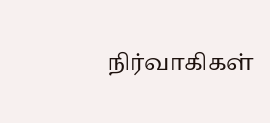நிர்வாகிகள்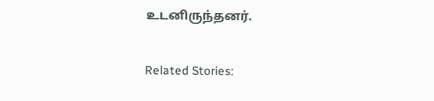உடனிருந்தனர்.

Related Stories: